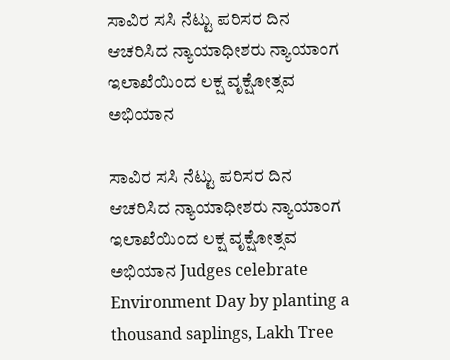ಸಾವಿರ ಸಸಿ ನೆಟ್ಟು ಪರಿಸರ ದಿನ ಆಚರಿಸಿದ ನ್ಯಾಯಾಧೀಶರು ನ್ಯಾಯಾಂಗ ಇಲಾಖೆಯಿಂದ ಲಕ್ಷ ವೃಕ್ಷೋತ್ಸವ ಅಭಿಯಾನ

ಸಾವಿರ ಸಸಿ ನೆಟ್ಟು ಪರಿಸರ ದಿನ ಆಚರಿಸಿದ ನ್ಯಾಯಾಧೀಶರು ನ್ಯಾಯಾಂಗ ಇಲಾಖೆಯಿಂದ ಲಕ್ಷ ವೃಕ್ಷೋತ್ಸವ ಅಭಿಯಾನ Judges celebrate Environment Day by planting a thousand saplings, Lakh Tree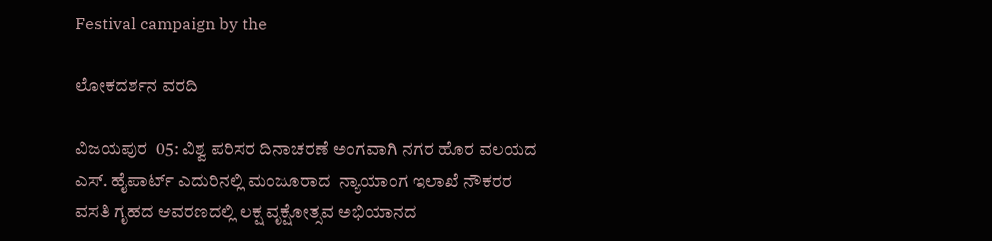Festival campaign by the

ಲೋಕದರ್ಶನ ವರದಿ

ವಿಜಯಪುರ  05: ವಿಶ್ವ ಪರಿಸರ ದಿನಾಚರಣೆ ಅಂಗವಾಗಿ ನಗರ ಹೊರ ವಲಯದ ಎಸ್‌. ಹೈಪಾರ್ಟ್‌ ಎದುರಿನಲ್ಲಿ ಮಂಜೂರಾದ  ನ್ಯಾಯಾಂಗ ಇಲಾಖೆ ನೌಕರರ ವಸತಿ ಗೃಹದ ಆವರಣದಲ್ಲಿ ಲಕ್ಷ ವೃಕ್ಷೋತ್ಸವ ಅಭಿಯಾನದ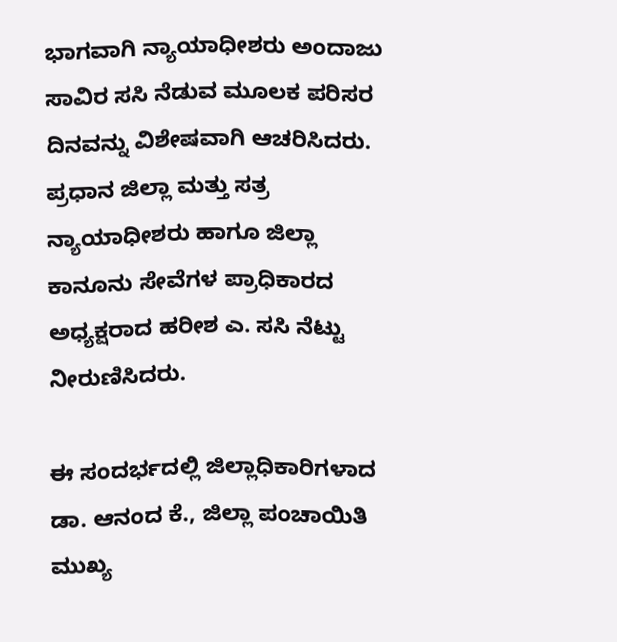ಭಾಗವಾಗಿ ನ್ಯಾಯಾಧೀಶರು ಅಂದಾಜು ಸಾವಿರ ಸಸಿ ನೆಡುವ ಮೂಲಕ ಪರಿಸರ ದಿನವನ್ನು ವಿಶೇಷವಾಗಿ ಆಚರಿಸಿದರು. ಪ್ರಧಾನ ಜಿಲ್ಲಾ ಮತ್ತು ಸತ್ರ ನ್ಯಾಯಾಧೀಶರು ಹಾಗೂ ಜಿಲ್ಲಾ ಕಾನೂನು ಸೇವೆಗಳ ಪ್ರಾಧಿಕಾರದ ಅಧ್ಯಕ್ಷರಾದ ಹರೀಶ ಎ. ಸಸಿ ನೆಟ್ಟು ನೀರುಣಿಸಿದರು.

ಈ ಸಂದರ್ಭದಲ್ಲಿ ಜಿಲ್ಲಾಧಿಕಾರಿಗಳಾದ  ಡಾ. ಆನಂದ ಕೆ., ಜಿಲ್ಲಾ ಪಂಚಾಯಿತಿ ಮುಖ್ಯ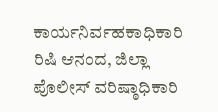ಕಾರ್ಯನಿರ್ವಹಕಾಧಿಕಾರಿ ರಿಷಿ ಆನಂದ, ಜಿಲ್ಲಾ ಪೊಲೀಸ್ ವರಿಷ್ಠಾಧಿಕಾರಿ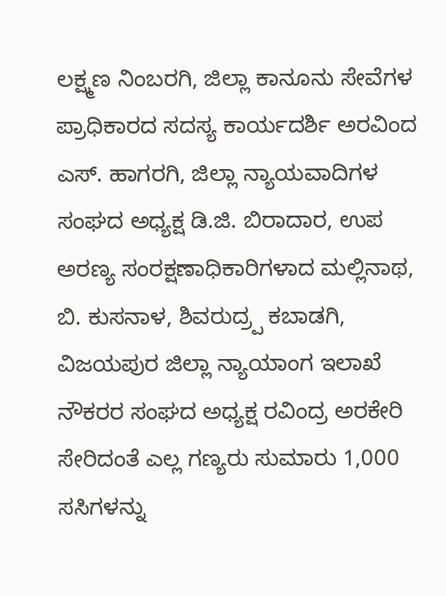ಲಕ್ಷ್ಮಣ ನಿಂಬರಗಿ, ಜಿಲ್ಲಾ ಕಾನೂನು ಸೇವೆಗಳ ಪ್ರಾಧಿಕಾರದ ಸದಸ್ಯ ಕಾರ್ಯದರ್ಶಿ ಅರವಿಂದ ಎಸ್‌. ಹಾಗರಗಿ, ಜಿಲ್ಲಾ ನ್ಯಾಯವಾದಿಗಳ ಸಂಘದ ಅಧ್ಯಕ್ಷ ಡಿ.ಜಿ. ಬಿರಾದಾರ, ಉಪ ಅರಣ್ಯ ಸಂರಕ್ಷಣಾಧಿಕಾರಿಗಳಾದ ಮಲ್ಲಿನಾಥ, ಬಿ. ಕುಸನಾಳ, ಶಿವರುದ್ರ‍್ಪ ಕಬಾಡಗಿ, ವಿಜಯಪುರ ಜಿಲ್ಲಾ ನ್ಯಾಯಾಂಗ ಇಲಾಖೆ ನೌಕರರ ಸಂಘದ ಅಧ್ಯಕ್ಷ ರವಿಂದ್ರ ಅರಕೇರಿ ಸೇರಿದಂತೆ ಎಲ್ಲ ಗಣ್ಯರು ಸುಮಾರು 1,000 ಸಸಿಗಳನ್ನು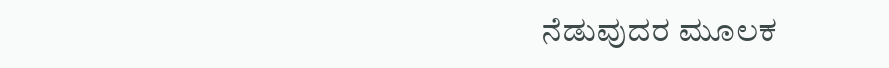ನೆಡುವುದರ ಮೂಲಕ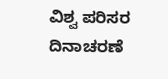ವಿಶ್ವ ಪರಿಸರ ದಿನಾಚರಣೆ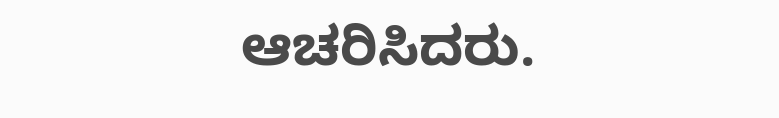ಆಚರಿಸಿದರು.